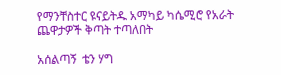የማንቸስተር ዩናይትዱ አማካይ ካሴሚሮ የአራት ጨዋታዎች ቅጣት ተጣለበት

አሰልጣኝ  ቴን ሃግ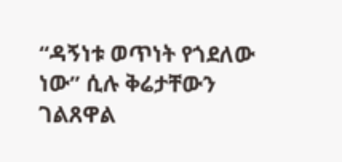“ዳኝነቱ ወጥነት የጎደለው ነው” ሲሉ ቅሬታቸውን ገልጸዋል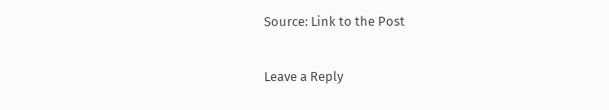Source: Link to the Post

Leave a Reply